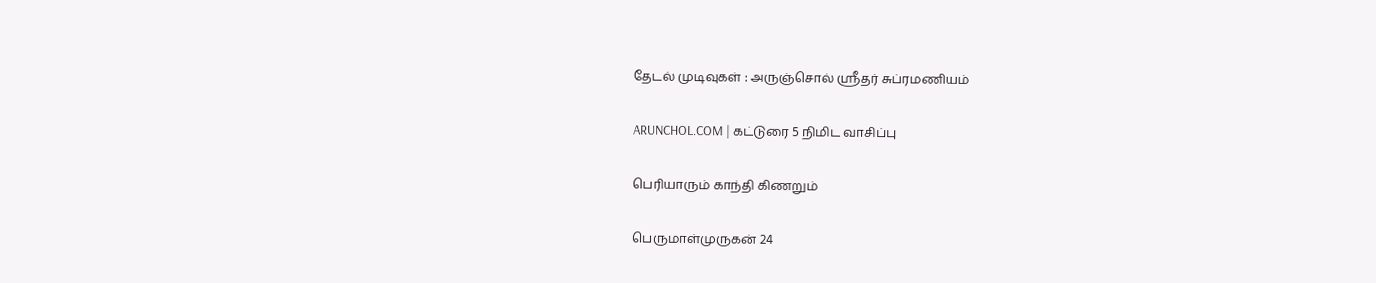தேடல் முடிவுகள் : அருஞ்சொல் ஸ்ரீதர் சுப்ரமணியம்

ARUNCHOL.COM | கட்டுரை 5 நிமிட வாசிப்பு

பெரியாரும் காந்தி கிணறும்

பெருமாள்முருகன் 24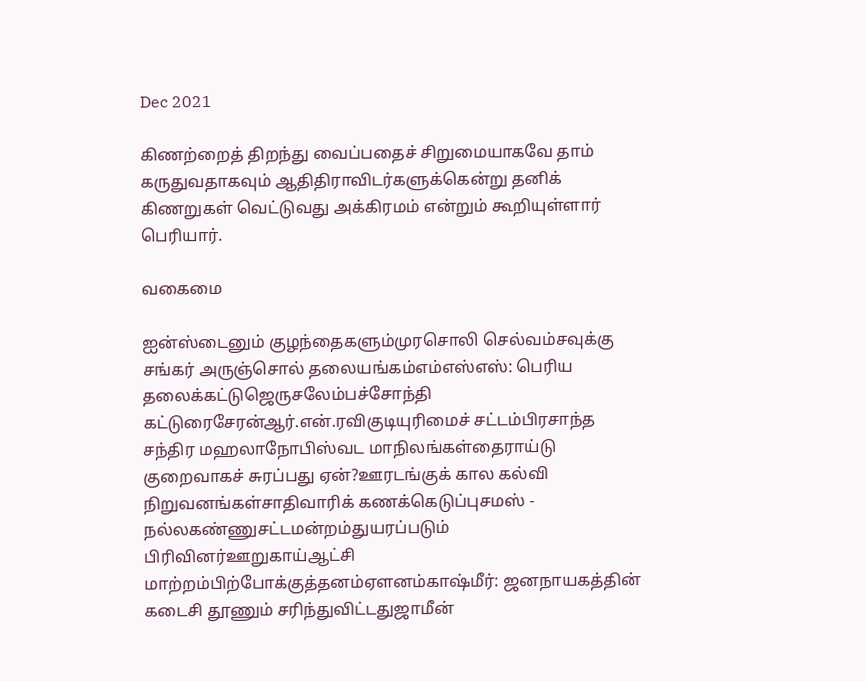Dec 2021

கிணற்றைத் திறந்து வைப்பதைச் சிறுமையாகவே தாம் கருதுவதாகவும் ஆதிதிராவிடர்களுக்கென்று தனிக் கிணறுகள் வெட்டுவது அக்கிரமம் என்றும் கூறியுள்ளார் பெரியார்.

வகைமை

ஐன்ஸ்டைனும் குழந்தைகளும்முரசொலி செல்வம்சவுக்கு சங்கர் அருஞ்சொல் தலையங்கம்எம்எஸ்எஸ்: பெரிய தலைக்கட்டுஜெருசலேம்பச்சோந்தி கட்டுரைசேரன்ஆர்.என்.ரவிகுடியுரிமைச் சட்டம்பிரசாந்த சந்திர மஹலாநோபிஸ்வட மாநிலங்கள்தைராய்டு குறைவாகச் சுரப்பது ஏன்?ஊரடங்குக் கால கல்வி நிறுவனங்கள்சாதிவாரிக் கணக்கெடுப்புசமஸ் - நல்லகண்ணுசட்டமன்றம்துயரப்படும் பிரிவினர்ஊறுகாய்ஆட்சி மாற்றம்பிற்போக்குத்தனம்ஏளனம்காஷ்மீர்: ஜனநாயகத்தின் கடைசி தூணும் சரிந்துவிட்டதுஜாமீன்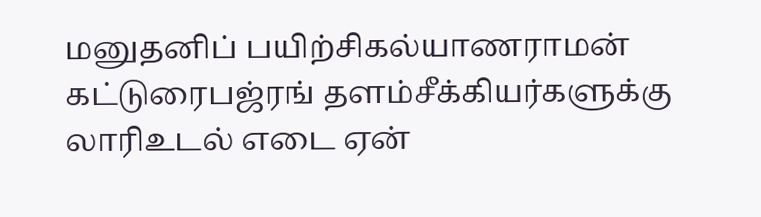மனுதனிப் பயிற்சிகல்யாணராமன் கட்டுரைபஜ்ரங் தளம்சீக்கியர்களுக்கு லாரிஉடல் எடை ஏன்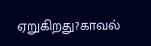ஏறுகிறது?காவல்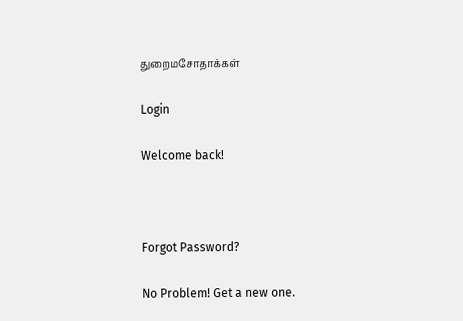துறைமசோதாக்கள்

Login

Welcome back!



Forgot Password?

No Problem! Get a new one.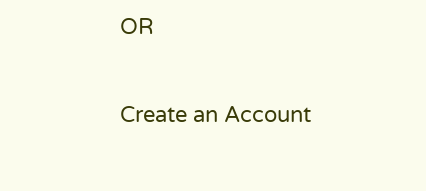OR

Create an Account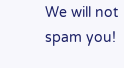We will not spam you!